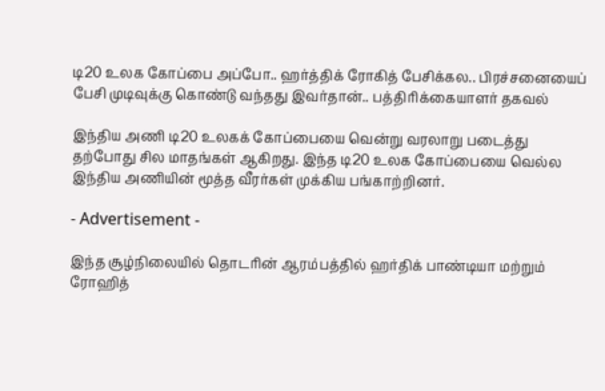டி20 உலக கோப்பை அப்போ.. ஹர்த்திக் ரோகித் பேசிக்கல.. பிரச்சனையைப் பேசி முடிவுக்கு கொண்டு வந்தது இவர்தான்.. பத்திரிக்கையாளர் தகவல்

இந்திய அணி டி20 உலகக் கோப்பையை வென்று வரலாறு படைத்து தற்போது சில மாதங்கள் ஆகிறது. இந்த டி20 உலக கோப்பையை வெல்ல இந்திய அணியின் மூத்த வீரர்கள் முக்கிய பங்காற்றினர்.

- Advertisement -

இந்த சூழ்நிலையில் தொடரின் ஆரம்பத்தில் ஹர்திக் பாண்டியா மற்றும் ரோஹித்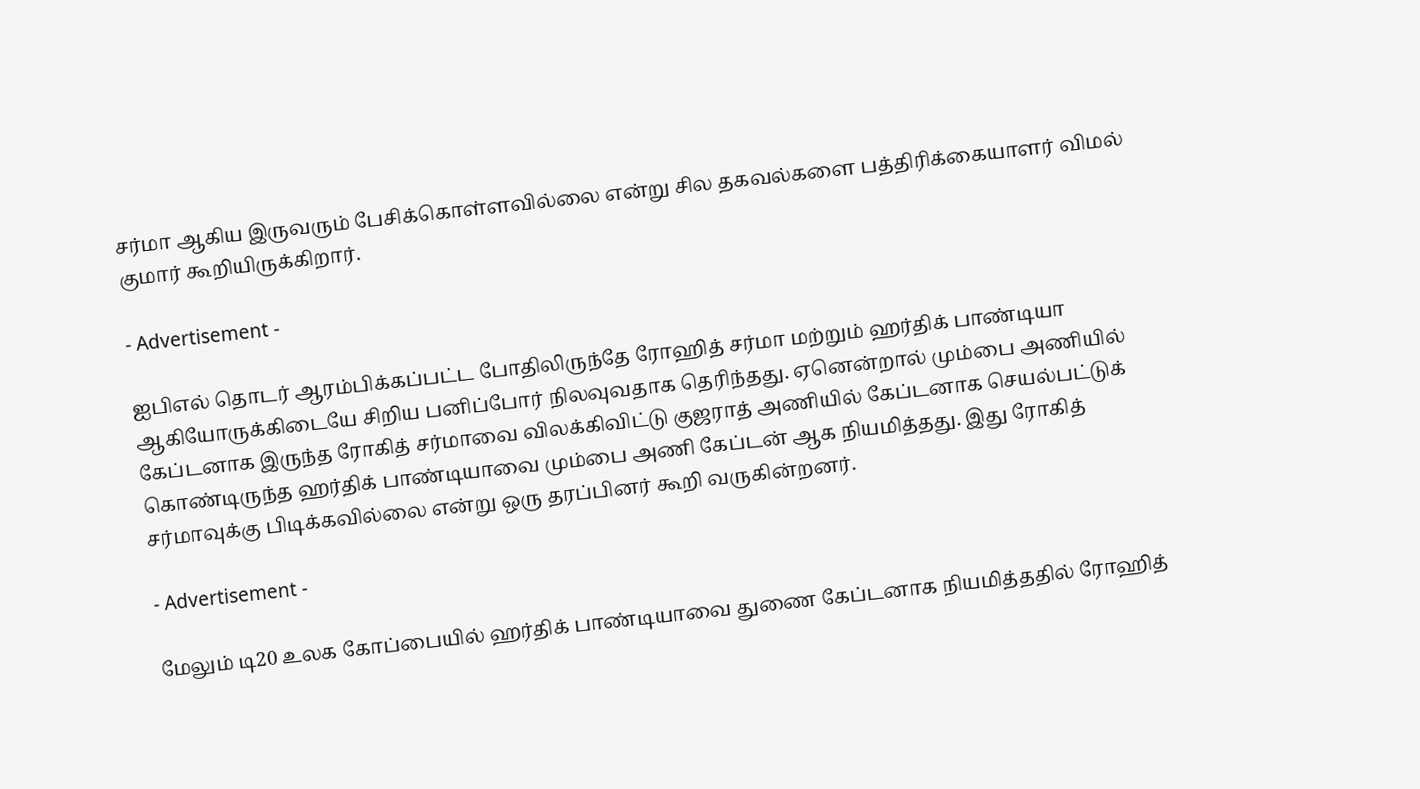சர்மா ஆகிய இருவரும் பேசிக்கொள்ளவில்லை என்று சில தகவல்களை பத்திரிக்கையாளர் விமல் குமார் கூறியிருக்கிறார்.

- Advertisement -

ஐபிஎல் தொடர் ஆரம்பிக்கப்பட்ட போதிலிருந்தே ரோஹித் சர்மா மற்றும் ஹர்திக் பாண்டியா ஆகியோருக்கிடையே சிறிய பனிப்போர் நிலவுவதாக தெரிந்தது. ஏனென்றால் மும்பை அணியில் கேப்டனாக இருந்த ரோகித் சர்மாவை விலக்கிவிட்டு குஜராத் அணியில் கேப்டனாக செயல்பட்டுக் கொண்டிருந்த ஹர்திக் பாண்டியாவை மும்பை அணி கேப்டன் ஆக நியமித்தது. இது ரோகித் சர்மாவுக்கு பிடிக்கவில்லை என்று ஒரு தரப்பினர் கூறி வருகின்றனர்.

- Advertisement -

மேலும் டி20 உலக கோப்பையில் ஹர்திக் பாண்டியாவை துணை கேப்டனாக நியமித்ததில் ரோஹித்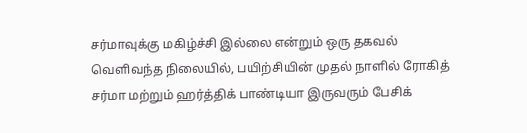சர்மாவுக்கு மகிழ்ச்சி இல்லை என்றும் ஒரு தகவல் வெளிவந்த நிலையில், பயிற்சியின் முதல் நாளில் ரோகித் சர்மா மற்றும் ஹர்த்திக் பாண்டியா இருவரும் பேசிக்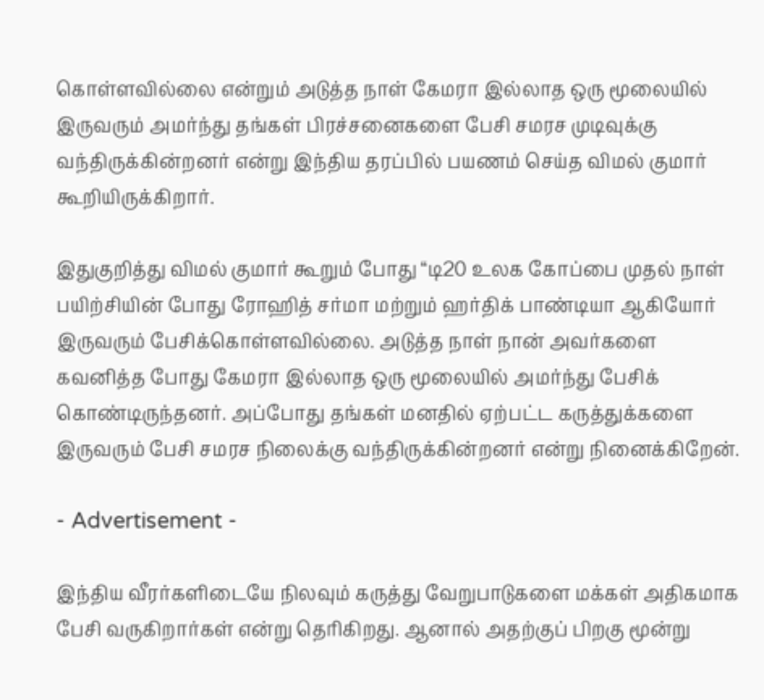கொள்ளவில்லை என்றும் அடுத்த நாள் கேமரா இல்லாத ஒரு மூலையில் இருவரும் அமர்ந்து தங்கள் பிரச்சனைகளை பேசி சமரச முடிவுக்கு வந்திருக்கின்றனர் என்று இந்திய தரப்பில் பயணம் செய்த விமல் குமார் கூறியிருக்கிறார்.

இதுகுறித்து விமல் குமார் கூறும் போது “டி20 உலக கோப்பை முதல் நாள் பயிற்சியின் போது ரோஹித் சர்மா மற்றும் ஹர்திக் பாண்டியா ஆகியோர் இருவரும் பேசிக்கொள்ளவில்லை. அடுத்த நாள் நான் அவர்களை கவனித்த போது கேமரா இல்லாத ஒரு மூலையில் அமர்ந்து பேசிக் கொண்டிருந்தனர். அப்போது தங்கள் மனதில் ஏற்பட்ட கருத்துக்களை இருவரும் பேசி சமரச நிலைக்கு வந்திருக்கின்றனர் என்று நினைக்கிறேன்.

- Advertisement -

இந்திய வீரர்களிடையே நிலவும் கருத்து வேறுபாடுகளை மக்கள் அதிகமாக பேசி வருகிறார்கள் என்று தெரிகிறது. ஆனால் அதற்குப் பிறகு மூன்று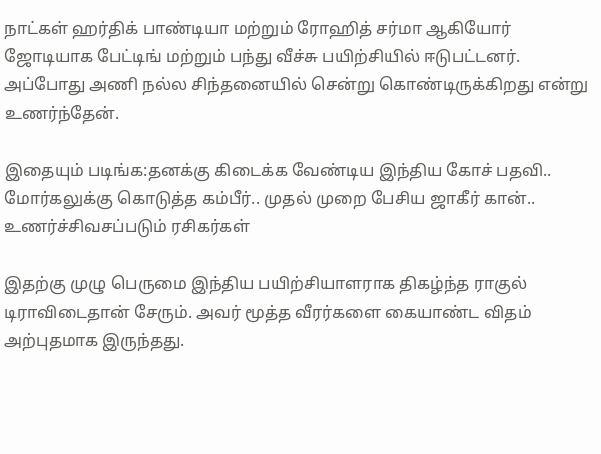நாட்கள் ஹர்திக் பாண்டியா மற்றும் ரோஹித் சர்மா ஆகியோர் ஜோடியாக பேட்டிங் மற்றும் பந்து வீச்சு பயிற்சியில் ஈடுபட்டனர். அப்போது அணி நல்ல சிந்தனையில் சென்று கொண்டிருக்கிறது என்று உணர்ந்தேன்.

இதையும் படிங்க:தனக்கு கிடைக்க வேண்டிய இந்திய கோச் பதவி.. மோர்கலுக்கு கொடுத்த கம்பீர்.. முதல் முறை பேசிய ஜாகீர் கான்.. உணர்ச்சிவசப்படும் ரசிகர்கள்

இதற்கு முழு பெருமை இந்திய பயிற்சியாளராக திகழ்ந்த ராகுல் டிராவிடைதான் சேரும். அவர் மூத்த வீரர்களை கையாண்ட விதம் அற்புதமாக இருந்தது.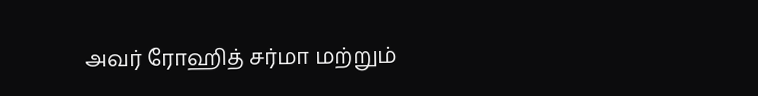அவர் ரோஹித் சர்மா மற்றும்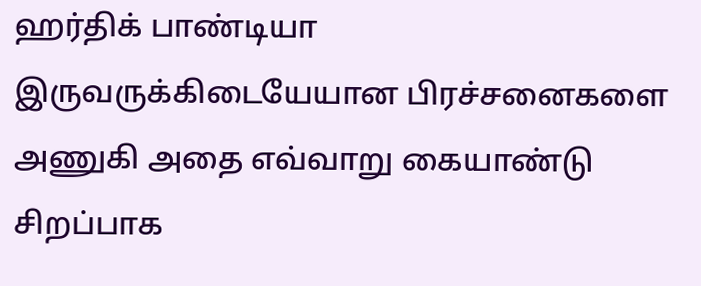ஹர்திக் பாண்டியா இருவருக்கிடையேயான பிரச்சனைகளை அணுகி அதை எவ்வாறு கையாண்டு சிறப்பாக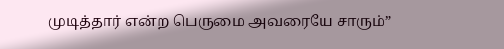முடித்தார் என்ற பெருமை அவரையே சாரும்”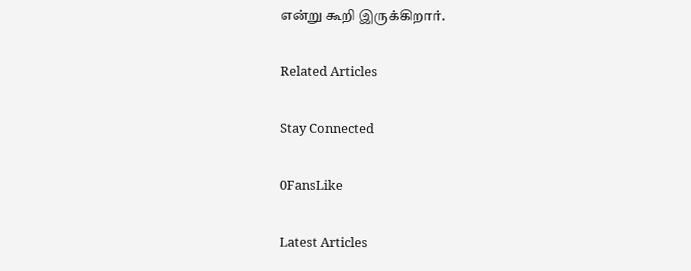என்று கூறி இருக்கிறார்.

Related Articles

Stay Connected

0FansLike

Latest Articles